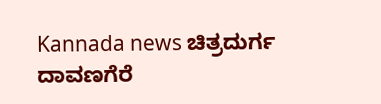Kannada news ಚಿತ್ರದುರ್ಗ ದಾವಣಗೆರೆ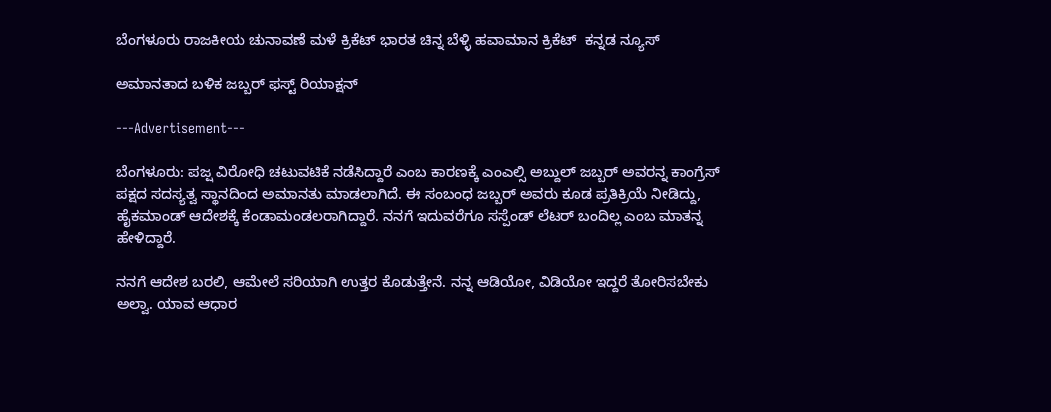ಬೆಂಗಳೂರು ರಾಜಕೀಯ ಚುನಾವಣೆ ಮಳೆ ಕ್ರಿಕೆಟ್ ಭಾರತ ಚಿನ್ನ ಬೆಳ್ಳಿ ಹವಾಮಾನ ಕ್ರಿಕೆಟ್  ಕನ್ನಡ ನ್ಯೂಸ್

ಅಮಾನತಾದ ಬಳಿಕ ಜಬ್ಬರ್ ಫಸ್ಟ್ ರಿಯಾಕ್ಷನ್

---Advertisement---

ಬೆಂಗಳೂರು: ಪಜ್ಷ ವಿರೋಧಿ ಚಟುವಟಿಕೆ ನಡೆಸಿದ್ದಾರೆ‌ ಎಂಬ ಕಾರಣಕ್ಕೆ ಎಂಎಲ್ಸಿ ಅಬ್ದುಲ್ ಜಬ್ಬರ್ ಅವರನ್ನ ಕಾಂಗ್ರೆಸ್ ಪಕ್ಷದ ಸದಸ್ಯತ್ವ ಸ್ಥಾನದಿಂದ ಅಮಾನತು ಮಾಡಲಾಗಿದೆ. ಈ ಸಂಬಂಧ ಜಬ್ಬರ್ ಅವರು ಕೂಡ ಪ್ರತಿಕ್ರಿಯೆ ನೀಡಿದ್ದು, ಹೈಕಮಾಂಡ್ ಆದೇಶಕ್ಕೆ ಕೆಂಡಾಮಂಡಲರಾಗಿದ್ದಾರೆ. ನನಗೆ ಇದುವರೆಗೂ ಸಸ್ಪೆಂಡ್ ಲೆಟರ್ ಬಂದಿಲ್ಲ ಎಂಬ ಮಾತನ್ನ ಹೇಳಿದ್ದಾರೆ.

ನನಗೆ ಆದೇಶ ಬರಲಿ, ಆಮೇಲೆ ಸರಿಯಾಗಿ ಉತ್ತರ ಕೊಡುತ್ತೇನೆ. ನನ್ನ ಆಡಿಯೋ, ವಿಡಿಯೋ ಇದ್ದರೆ ತೋರಿಸಬೇಕು ಅಲ್ವಾ. ಯಾವ ಆಧಾರ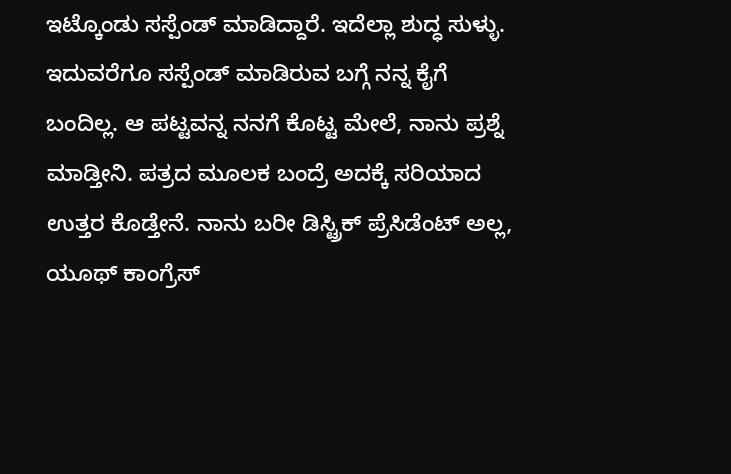ಇಟ್ಕೊಂಡು ಸಸ್ಪೆಂಡ್ ಮಾಡಿದ್ದಾರೆ. ಇದೆಲ್ಲಾ ಶುದ್ಧ ಸುಳ್ಳು. ಇದುವರೆಗೂ ಸಸ್ಪೆಂಡ್ ಮಾಡಿರುವ ಬಗ್ಗೆ ನನ್ನ ಕೈಗೆ ಬಂದಿಲ್ಲ. ಆ ಪಟ್ಟವನ್ನ ನನಗೆ ಕೊಟ್ಟ ಮೇಲೆ, ನಾನು ಪ್ರಶ್ನೆ ಮಾಡ್ತೀನಿ. ಪತ್ರದ ಮೂಲಕ ಬಂದ್ರೆ ಅದಕ್ಕೆ ಸರಿಯಾದ ಉತ್ತರ ಕೊಡ್ತೇನೆ. ನಾನು ಬರೀ ಡಿಸ್ಟ್ರಿಕ್ ಪ್ರೆಸಿಡೆಂಟ್ ಅಲ್ಲ, ಯೂಥ್ ಕಾಂಗ್ರೆಸ್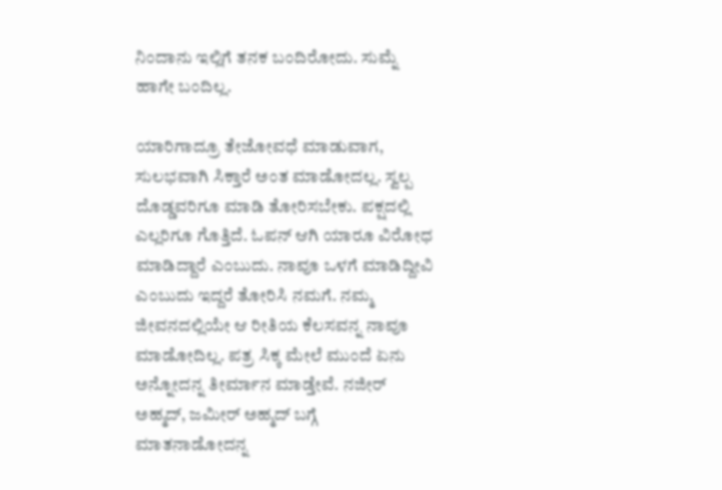ನಿಂದಾನು ಇಲ್ಲಿಗೆ ತನಕ ಬಂದಿರೋದು. ಸುಮ್ನೆ ಹಾಗೇ ಬಂದಿಲ್ಲ.

ಯಾರಿಗಾದ್ರೂ ತೇಜೋವಧೆ ಮಾಡುವಾಗ, ಸುಲಭವಾಗಿ ಸಿಕ್ತಾರೆ ಅಂತ ಮಾಡೋದಲ್ಲ. ಸ್ವಲ್ಪ ದೊಡ್ಡವರಿಗೂ ಮಾಡಿ ತೋರಿಸಬೇಕು. ಪಕ್ಷದಲ್ಲಿ ಎಲ್ಲರಿಗೂ ಗೊತ್ತಿದೆ. ಓಪನ್ ಆಗಿ ಯಾರೂ ವಿರೋಧ ಮಾಡಿದ್ದಾರೆ ಎಂಬುದು. ನಾವೂ ಒಳಗೆ ಮಾಡಿದ್ದೀವಿ ಎಂಬುದು ಇದ್ದರೆ ತೋರಿಸಿ ನಮಗೆ. ನಮ್ಮ ಜೀವನದಲ್ಲಿಯೇ ಆ ರೀತಿಯ ಕೆಲಸವನ್ನ ನಾವೂ ಮಾಡೋದಿಲ್ಲ. ಪತ್ರ ಸಿಕ್ಕ ಮೇಲೆ ಮುಂದೆ ಏನು ಅನ್ನೋದನ್ನ ತೀರ್ಮಾನ ಮಾಡ್ತೇವೆ. ನಜೀರ್ ಅಹ್ಮದ್, ಜಮೀರ್ ಅಹ್ಮದ್ ಬಗ್ಗೆ ಮಾತನಾಡೋದನ್ನ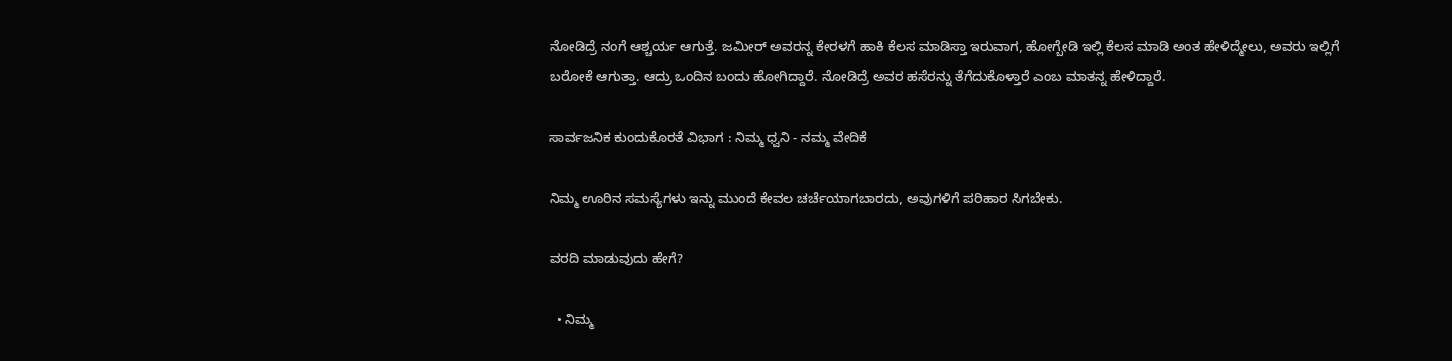ನೋಡಿದ್ರೆ ನಂಗೆ ಆಶ್ಚರ್ಯ ಆಗುತ್ತೆ. ಜಮೀರ್ ಅವರನ್ನ ಕೇರಳಗೆ ಹಾಕಿ ಕೆಲಸ ಮಾಡಿಸ್ತಾ ಇರುವಾಗ, ಹೋಗ್ಬೇಡಿ ಇಲ್ಲಿ ಕೆಲಸ ಮಾಡಿ ಅಂತ ಹೇಳಿದ್ಮೇಲು, ಅವರು ಇಲ್ಲಿಗೆ ಬರೋಕೆ ಆಗುತ್ತಾ. ಆದ್ರು ಒಂದಿನ ಬಂದು ಹೋಗಿದ್ದಾರೆ. ನೋಡಿದ್ರೆ ಅವರ ಹಸೆರನ್ನು ತೆಗೆದುಕೊಳ್ತಾರೆ ಎಂಬ ಮಾತನ್ನ ಹೇಳಿದ್ದಾರೆ.

ಸಾರ್ವಜನಿಕ ಕುಂದುಕೊರತೆ ವಿಭಾಗ : ನಿಮ್ಮ ಧ್ವನಿ - ನಮ್ಮ ವೇದಿಕೆ

ನಿಮ್ಮ ಊರಿನ ಸಮಸ್ಯೆಗಳು ಇನ್ನು ಮುಂದೆ ಕೇವಲ ಚರ್ಚೆಯಾಗಬಾರದು, ಅವುಗಳಿಗೆ ಪರಿಹಾರ ಸಿಗಬೇಕು.

ವರದಿ ಮಾಡುವುದು ಹೇಗೆ?

  • ನಿಮ್ಮ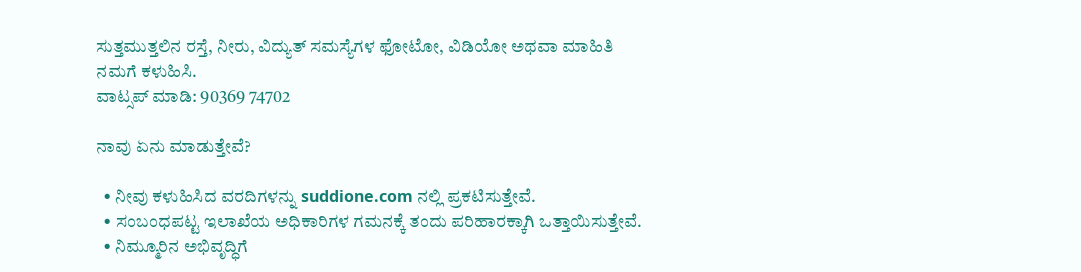ಸುತ್ತಮುತ್ತಲಿನ ರಸ್ತೆ, ನೀರು, ವಿದ್ಯುತ್ ಸಮಸ್ಯೆಗಳ ಫೋಟೋ, ವಿಡಿಯೋ ಅಥವಾ ಮಾಹಿತಿ ನಮಗೆ ಕಳುಹಿಸಿ.
ವಾಟ್ಸಪ್ ಮಾಡಿ: 90369 74702

ನಾವು ಏನು ಮಾಡುತ್ತೇವೆ?

  • ನೀವು ಕಳುಹಿಸಿದ ವರದಿಗಳನ್ನು suddione.com ನಲ್ಲಿ ಪ್ರಕಟಿಸುತ್ತೇವೆ.
  • ಸಂಬಂಧಪಟ್ಟ ಇಲಾಖೆಯ ಅಧಿಕಾರಿಗಳ ಗಮನಕ್ಕೆ ತಂದು ಪರಿಹಾರಕ್ಕಾಗಿ ಒತ್ತಾಯಿಸುತ್ತೇವೆ.
  • ನಿಮ್ಮೂರಿನ ಅಭಿವೃದ್ಧಿಗೆ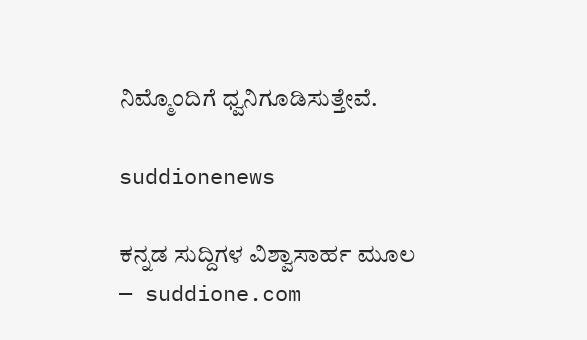ನಿಮ್ಮೊಂದಿಗೆ ಧ್ವನಿಗೂಡಿಸುತ್ತೇವೆ.

suddionenews

ಕನ್ನಡ ಸುದ್ದಿಗಳ ವಿಶ್ವಾಸಾರ್ಹ ಮೂಲ — suddione.com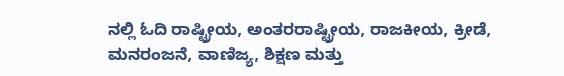ನಲ್ಲಿ ಓದಿ ರಾಷ್ಟ್ರೀಯ, ಅಂತರರಾಷ್ಟ್ರೀಯ, ರಾಜಕೀಯ, ಕ್ರೀಡೆ, ಮನರಂಜನೆ, ವಾಣಿಜ್ಯ, ಶಿಕ್ಷಣ ಮತ್ತು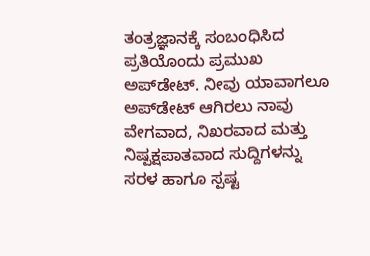ತಂತ್ರಜ್ಞಾನಕ್ಕೆ ಸಂಬಂಧಿಸಿದ ಪ್ರತಿಯೊಂದು ಪ್ರಮುಖ ಅಪ್‌ಡೇಟ್. ನೀವು ಯಾವಾಗಲೂ ಅಪ್‌ಡೇಟ್ ಆಗಿರಲು ನಾವು ವೇಗವಾದ, ನಿಖರವಾದ ಮತ್ತು ನಿಷ್ಪಕ್ಷಪಾತವಾದ ಸುದ್ದಿಗಳನ್ನು ಸರಳ ಹಾಗೂ ಸ್ಪಷ್ಟ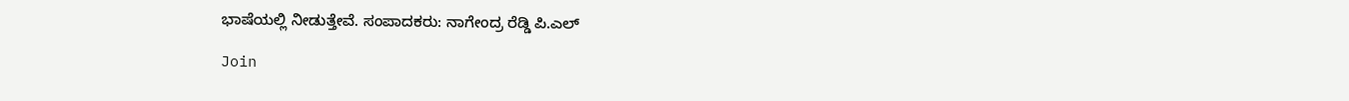ಭಾಷೆಯಲ್ಲಿ ನೀಡುತ್ತೇವೆ. ಸಂಪಾದಕರು: ನಾಗೇಂದ್ರ ರೆಡ್ಡಿ ಪಿ.ಎಲ್

Join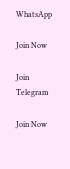WhatsApp

Join Now

Join Telegram

Join Now